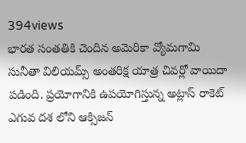394views
భారత సంతతికి చెందిన అమెరికా వ్యోమగామి సునీతా విలియమ్స్ అంతరిక్ష యాత్ర చివర్లో వాయిదా పడింది. ప్రయోగానికి ఉపయోగిస్తున్న అట్లాస్ రాకెట్ ఎగువ దశ లోని ఆక్సిజన్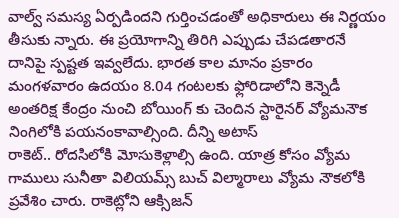వాల్వ్ సమస్య ఏర్పడిందని గుర్తించడంతో అధికారులు ఈ నిర్ణయం తీసుకు న్నారు. ఈ ప్రయోగాన్ని తిరిగి ఎప్పుడు చేపడతారనే దానిపై స్పష్టత ఇవ్వలేదు. భారత కాల మానం ప్రకారం మంగళవారం ఉదయం 8.04 గంటలకు ఫ్లోరిడాలోని కెన్నెడీ అంతరిక్ష కేంద్రం నుంచి బోయింగ్ కు చెందిన స్టారైనర్ వ్యోమనౌక నింగిలోకి పయనంకావాల్సింది. దీన్ని అటాస్
రాకెట్.. రోదసిలోకి మోసుకెళ్లాల్సి ఉంది. యాత్ర కోసం వ్యోమ గాములు సునీతా విలియమ్స్ బుచ్ విల్మారాలు వ్యోమ నౌకలోకి ప్రవేశిం చారు. రాకెట్లోని ఆక్సిజన్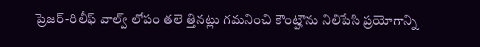ప్రెజర్-రిలీఫ్ వాల్వ్ లోపం తలె త్తినట్లు గమనించి కౌంట్హౌను నిలిపేసి ప్రయోగాన్ని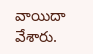వాయిదా వేశారు.